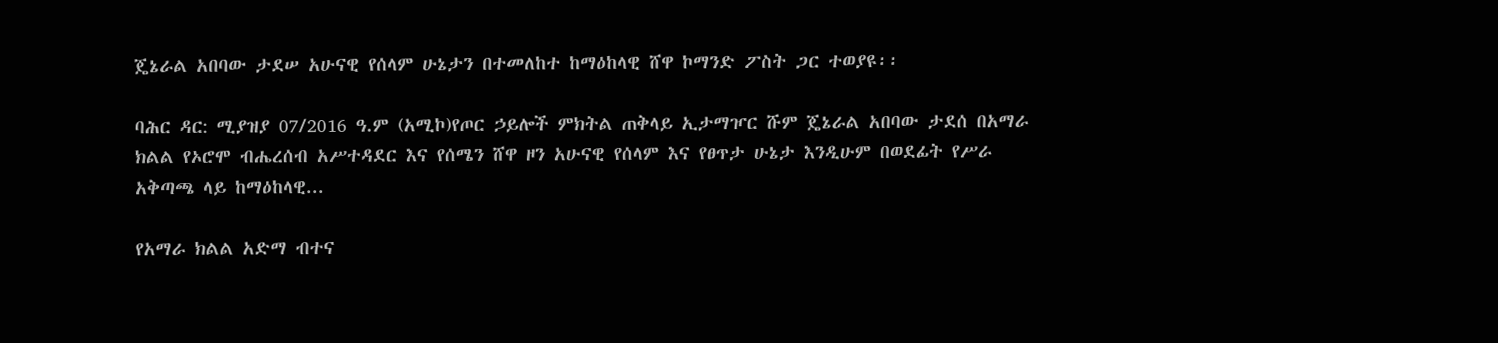ጄኔራል አበባው ታደሠ አሁናዊ የሰላም ሁኔታን በተመለከተ ከማዕከላዊ ሸዋ ኮማንድ ፖስት ጋር ተወያዩ፡፡

ባሕር ዳር: ሚያዝያ 07/2016 ዓ.ም (አሚኮ)የጦር ኃይሎች ምክትል ጠቅላይ ኢታማዦር ሹም ጄኔራል አበባው ታደሰ በአማራ ክልል የኦሮሞ ብሔረሰብ አሥተዳደር እና የሰሜን ሸዋ ዞን አሁናዊ የሰላም እና የፀጥታ ሁኔታ እንዲሁም በወደፊት የሥራ አቅጣጫ ላይ ከማዕከላዊ...

የአማራ ክልል አድማ ብተና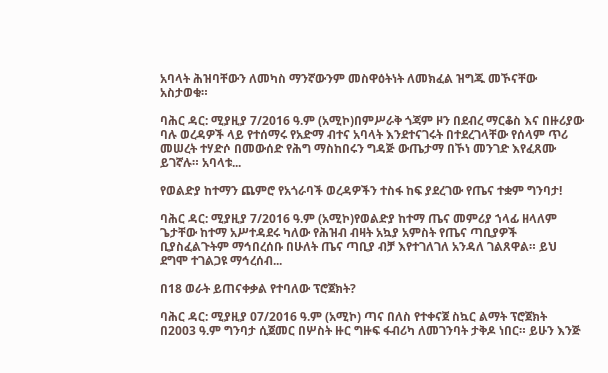አባላት ሕዝባቸውን ለመካስ ማንኛውንም መስዋዕትነት ለመክፈል ዝግጁ መኾናቸው አስታወቁ።

ባሕር ዳር: ሚያዚያ 7/2016 ዓ.ም (አሚኮ)በምሥራቅ ጎጃም ዞን በደብረ ማርቆስ እና በዙሪያው ባሉ ወረዳዎች ላይ የተሰማሩ የአድማ ብተና አባላት እንደተናገሩት በተደረገላቸው የሰላም ጥሪ መሠረት ተሃድሶ በመውሰድ የሕግ ማስከበሩን ግዳጅ ውጤታማ በኾነ መንገድ እየፈጸሙ ይገኛሉ። አባላቱ...

የወልድያ ከተማን ጨምሮ የአጎራባች ወረዳዎችን ተስፋ ከፍ ያደረገው የጤና ተቋም ግንባታ!

ባሕር ዳር: ሚያዚያ 7/2016 ዓ.ም (አሚኮ)የወልድያ ከተማ ጤና መምሪያ ኀላፊ ዘላለም ጌታቸው ከተማ አሥተዳደሩ ካለው የሕዝብ ብዛት አኳያ አምስት የጤና ጣቢያዎች ቢያስፈልጉትም ማኅበረሰቡ በሁለት ጤና ጣቢያ ብቻ እየተገለገለ አንዳለ ገልጸዋል። ይህ ደግሞ ተገልጋዩ ማኅረሰብ...

በ18 ወራት ይጠናቀቃል የተባለው ፕሮጀክት?

ባሕር ዳር: ሚያዚያ 07/2016 ዓ.ም (አሚኮ) ጣና በለስ የተቀናጀ ስኳር ልማት ፕሮጀክት በ2003 ዓ.ም ግንባታ ሲጀመር በሦስት ዙር ግዙፍ ፋብሪካ ለመገንባት ታቅዶ ነበር። ይሁን እንጅ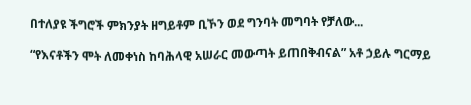በተለያዩ ችግሮች ምክንያት ዘግይቶም ቢኾን ወደ ግንባት መግባት የቻለው...

“የእናቶችን ሞት ለመቀነስ ከባሕላዊ አሠራር መውጣት ይጠበቅብናል” አቶ ኃይሉ ግርማይ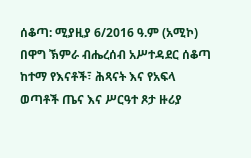ሰቆጣ: ሚያዚያ 6/2016 ዓ.ም (አሚኮ) በዋግ ኽምራ ብሔረሰብ አሥተዳደር ሰቆጣ ከተማ የእናቶች፣ ሕጻናት እና የአፍላ ወጣቶች ጤና እና ሥርዓተ ጾታ ዙሪያ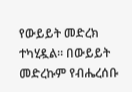የውይይት መድረክ ተካሂዷል። በውይይት መድረኩም የብሔረሰቡ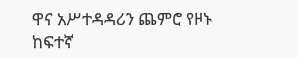ዋና አሥተዳዳሪን ጨምሮ የዞኑ ከፍተኛ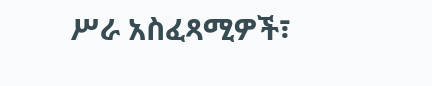ሥራ አስፈጻሚዎች፣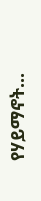የሃይማኖት...